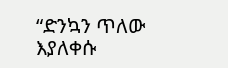“ድንኳን ጥለው እያለቀሱ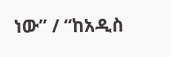ነው” / “ከአዲስ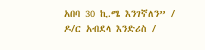አበባ 30 ኪ.ሜ እንገኛለን” / ዶ/ር አብደላ እንድሪስ /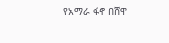የአማራ ፋኖ በሸዋ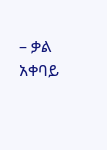– ቃል አቀባይ